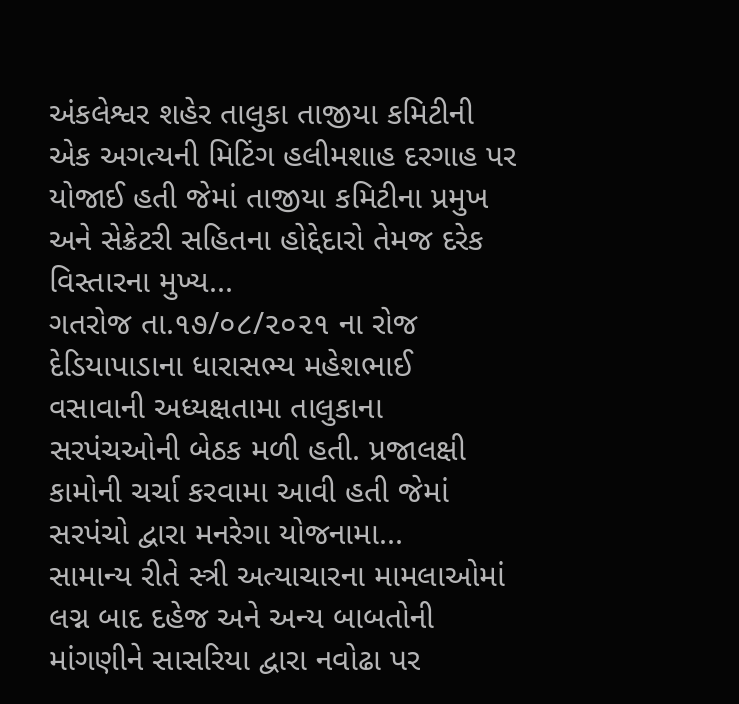અંકલેશ્વર શહેર તાલુકા તાજીયા કમિટીની એક અગત્યની મિટિંગ હલીમશાહ દરગાહ પર યોજાઈ હતી જેમાં તાજીયા કમિટીના પ્રમુખ અને સેક્રેટરી સહિતના હોદ્દેદારો તેમજ દરેક વિસ્તારના મુખ્ય...
ગતરોજ તા.૧૭/૦૮/૨૦૨૧ ના રોજ દેડિયાપાડાના ધારાસભ્ય મહેશભાઈ વસાવાની અધ્યક્ષતામા તાલુકાના સરપંચઓની બેઠક મળી હતી. પ્રજાલક્ષી કામોની ચર્ચા કરવામા આવી હતી જેમાં સરપંચો દ્વારા મનરેગા યોજનામા...
સામાન્ય રીતે સ્ત્રી અત્યાચારના મામલાઓમાં લગ્ન બાદ દહેજ અને અન્ય બાબતોની માંગણીને સાસરિયા દ્વારા નવોઢા પર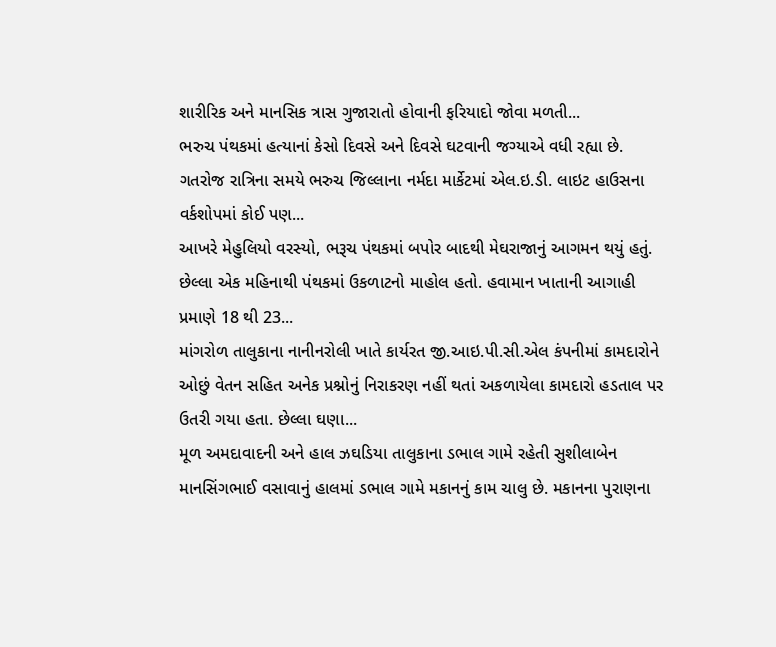શારીરિક અને માનસિક ત્રાસ ગુજારાતો હોવાની ફરિયાદો જોવા મળતી...
ભરુચ પંથકમાં હત્યાનાં કેસો દિવસે અને દિવસે ઘટવાની જગ્યાએ વધી રહ્યા છે. ગતરોજ રાત્રિના સમયે ભરુચ જિલ્લાના નર્મદા માર્કેટમાં એલ.ઇ.ડી. લાઇટ હાઉસના વર્કશોપમાં કોઈ પણ...
આખરે મેહુલિયો વરસ્યો, ભરૂચ પંથકમાં બપોર બાદથી મેઘરાજાનું આગમન થયું હતું. છેલ્લા એક મહિનાથી પંથકમાં ઉકળાટનો માહોલ હતો. હવામાન ખાતાની આગાહી પ્રમાણે 18 થી 23...
માંગરોળ તાલુકાના નાનીનરોલી ખાતે કાર્યરત જી.આઇ.પી.સી.એલ કંપનીમાં કામદારોને ઓછું વેતન સહિત અનેક પ્રશ્નોનું નિરાકરણ નહીં થતાં અકળાયેલા કામદારો હડતાલ પર ઉતરી ગયા હતા. છેલ્લા ઘણા...
મૂળ અમદાવાદની અને હાલ ઝઘડિયા તાલુકાના ડભાલ ગામે રહેતી સુશીલાબેન માનસિંગભાઈ વસાવાનું હાલમાં ડભાલ ગામે મકાનનું કામ ચાલુ છે. મકાનના પુરાણના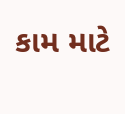કામ માટે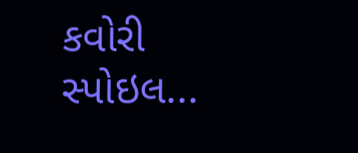કવોરી સ્પોઇલ...